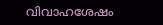വിവാഹശേഷം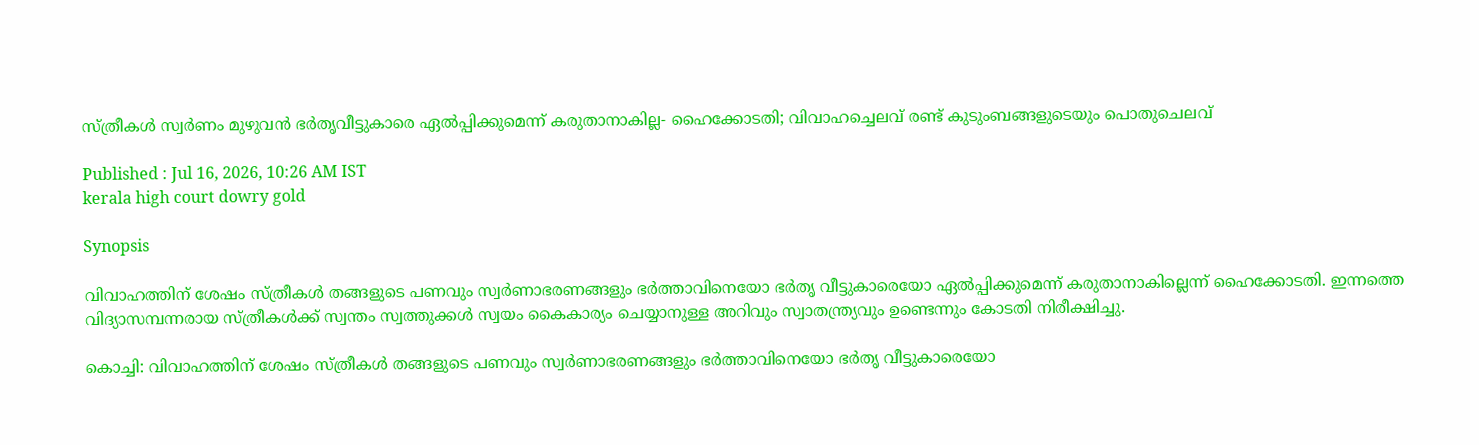സ്ത്രീകൾ സ്വർണം മുഴുവൻ ഭർതൃവീട്ടുകാരെ ഏൽപ്പിക്കുമെന്ന് കരുതാനാകില്ല- ഹൈക്കോടതി; വിവാഹച്ചെലവ് രണ്ട് കുടുംബങ്ങളുടെയും പൊതുചെലവ്

Published : Jul 16, 2026, 10:26 AM IST
kerala high court dowry gold

Synopsis

വിവാഹത്തിന് ശേഷം സ്ത്രീകൾ തങ്ങളുടെ പണവും സ്വർണാഭരണങ്ങളും ഭർത്താവിനെയോ ഭർതൃ വീട്ടുകാരെയോ ഏൽപ്പിക്കുമെന്ന് കരുതാനാകില്ലെന്ന് ഹൈക്കോടതി. ഇന്നത്തെ വിദ്യാസമ്പന്നരായ സ്ത്രീകൾക്ക് സ്വന്തം സ്വത്തുക്കൾ സ്വയം കൈകാര്യം ചെയ്യാനുള്ള അറിവും സ്വാതന്ത്ര്യവും ഉണ്ടെന്നും കോടതി നിരീക്ഷിച്ചു.

കൊച്ചി: വിവാഹത്തിന് ശേഷം സ്ത്രീകൾ തങ്ങളുടെ പണവും സ്വർണാഭരണങ്ങളും ഭർത്താവിനെയോ ഭർതൃ വീട്ടുകാരെയോ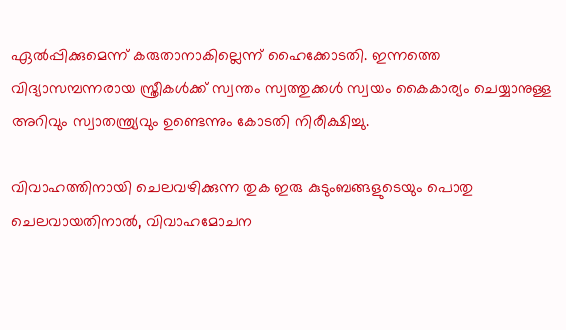ഏൽപ്പിക്കുമെന്ന് കരുതാനാകില്ലെന്ന് ഹൈക്കോടതി. ഇന്നത്തെ വിദ്യാസമ്പന്നരായ സ്ത്രീകൾക്ക് സ്വന്തം സ്വത്തുക്കൾ സ്വയം കൈകാര്യം ചെയ്യാനുള്ള അറിവും സ്വാതന്ത്ര്യവും ഉണ്ടെന്നും കോടതി നിരീക്ഷിച്ചു.

വിവാഹത്തിനായി ചെലവഴിക്കുന്ന തുക ഇരു കുടുംബങ്ങളുടെയും പൊതു ചെലവായതിനാൽ, വിവാഹമോചന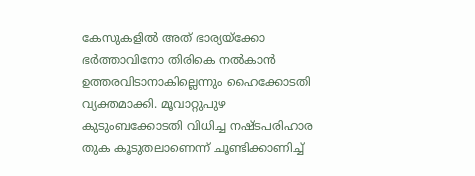കേസുകളിൽ അത് ഭാര്യയ്ക്കോ ഭർത്താവിനോ തിരികെ നൽകാൻ ഉത്തരവിടാനാകില്ലെന്നും ഹൈക്കോടതി വ്യക്തമാക്കി. മൂവാറ്റുപുഴ കുടുംബക്കോടതി വിധിച്ച നഷ്ടപരിഹാര തുക കൂടുതലാണെന്ന് ചൂണ്ടിക്കാണിച്ച്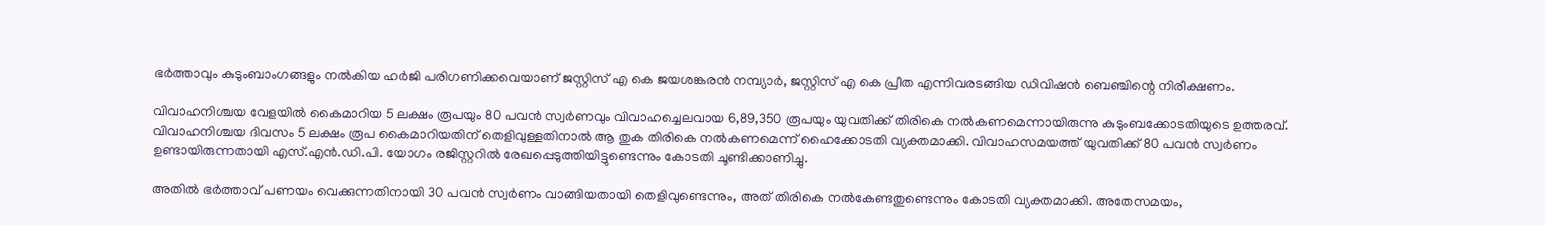ഭർത്താവും കുടുംബാംഗങ്ങളും നൽകിയ ഹർജി പരിഗണിക്കവെയാണ് ജസ്റ്റിസ് എ കെ ജയശങ്കരൻ നമ്പ്യാർ, ജസ്റ്റിസ് എ കെ പ്രീത എന്നിവരടങ്ങിയ ഡിവിഷൻ ബെഞ്ചിന്റെ നിരീക്ഷണം.

വിവാഹനിശ്ചയ വേളയിൽ കൈമാറിയ 5 ലക്ഷം രൂപയും 80 പവൻ സ്വർണവും വിവാഹച്ചെലവായ 6,89,350 രൂപയും യുവതിക്ക് തിരികെ നൽകണമെന്നായിരുന്നു കുടുംബക്കോടതിയുടെ ഉത്തരവ്. വിവാഹനിശ്ചയ ദിവസം 5 ലക്ഷം രൂപ കൈമാറിയതിന് തെളിവുള്ളതിനാൽ ആ തുക തിരികെ നൽകണമെന്ന് ഹൈക്കോടതി വ്യക്തമാക്കി. വിവാഹസമയത്ത് യുവതിക്ക് 80 പവൻ സ്വർണം ഉണ്ടായിരുന്നതായി എസ്.എൻ.ഡി.പി. യോഗം രജിസ്റ്ററിൽ രേഖപ്പെടുത്തിയിട്ടുണ്ടെന്നും കോടതി ചൂണ്ടിക്കാണിച്ചു.

അതിൽ ഭർത്താവ് പണയം വെക്കുന്നതിനായി 30 പവൻ സ്വർണം വാങ്ങിയതായി തെളിവുണ്ടെന്നും, അത് തിരികെ നൽകേണ്ടതുണ്ടെന്നും കോടതി വ്യക്തമാക്കി. അതേസമയം,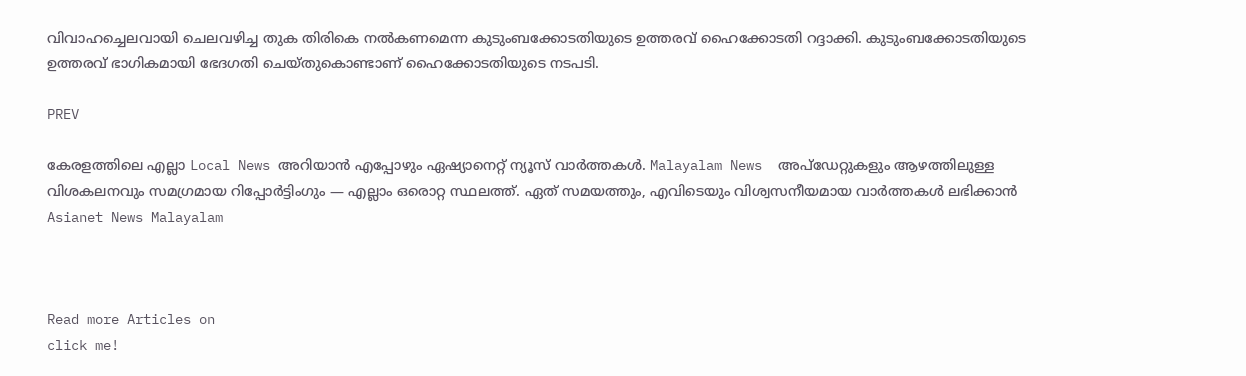വിവാഹച്ചെലവായി ചെലവഴിച്ച തുക തിരികെ നൽകണമെന്ന കുടുംബക്കോടതിയുടെ ഉത്തരവ് ഹൈക്കോടതി റദ്ദാക്കി. കുടുംബക്കോടതിയുടെ ഉത്തരവ് ഭാഗികമായി ഭേദഗതി ചെയ്തുകൊണ്ടാണ് ഹൈക്കോടതിയുടെ നടപടി.

PREV

കേരളത്തിലെ എല്ലാ Local News അറിയാൻ എപ്പോഴും ഏഷ്യാനെറ്റ് ന്യൂസ് വാർത്തകൾ. Malayalam News  അപ്‌ഡേറ്റുകളും ആഴത്തിലുള്ള വിശകലനവും സമഗ്രമായ റിപ്പോർട്ടിംഗും — എല്ലാം ഒരൊറ്റ സ്ഥലത്ത്. ഏത് സമയത്തും, എവിടെയും വിശ്വസനീയമായ വാർത്തകൾ ലഭിക്കാൻ Asianet News Malayalam



Read more Articles on
click me!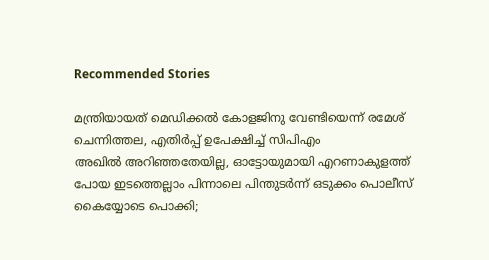Recommended Stories

മന്ത്രിയായത് മെഡിക്കൽ കോളജിനു വേണ്ടിയെന്ന് രമേശ് ചെന്നിത്തല, എതിർപ്പ് ഉപേക്ഷിച്ച് സിപിഎം
അഖിൽ അറിഞ്ഞതേയില്ല, ഓട്ടോയുമായി എറണാകുളത്ത് പോയ ഇടത്തെല്ലാം പിന്നാലെ പിന്തുടർന്ന് ഒടുക്കം പൊലീസ് കൈയ്യോടെ പൊക്കി;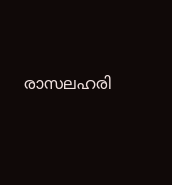രാസലഹരി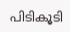പിടികൂടി